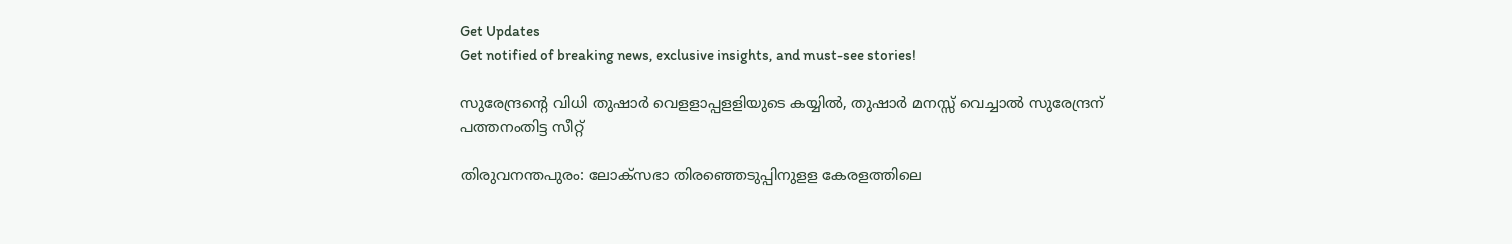Get Updates
Get notified of breaking news, exclusive insights, and must-see stories!

സുരേന്ദ്രന്റെ വിധി തുഷാർ വെളളാപ്പളളിയുടെ കയ്യിൽ, തുഷാർ മനസ്സ് വെച്ചാൽ സുരേന്ദ്രന് പത്തനംതിട്ട സീറ്റ്

തിരുവനന്തപുരം: ലോക്‌സഭാ തിരഞ്ഞെടുപ്പിനുളള കേരളത്തിലെ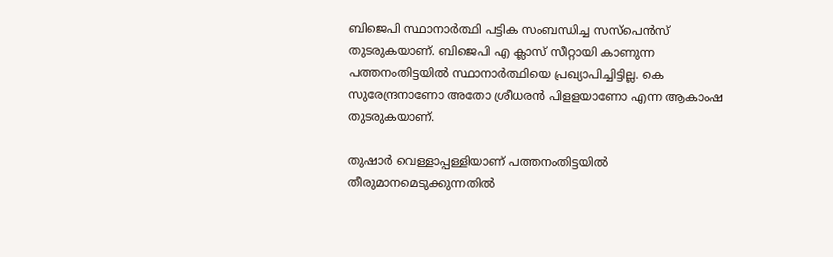ബിജെപി സ്ഥാനാര്‍ത്ഥി പട്ടിക സംബന്ധിച്ച സസ്‌പെന്‍സ് തുടരുകയാണ്. ബിജെപി എ ക്ലാസ് സീറ്റായി കാണുന്ന പത്തനംതിട്ടയില്‍ സ്ഥാനാര്‍ത്ഥിയെ പ്രഖ്യാപിച്ചിട്ടില്ല. കെ സുരേന്ദ്രനാണോ അതോ ശ്രീധരന്‍ പിളളയാണോ എന്ന ആകാംഷ തുടരുകയാണ്.

തുഷാര്‍ വെള്ളാപ്പള്ളിയാണ് പത്തനംതിട്ടയില്‍ തീരുമാനമെടുക്കുന്നതില്‍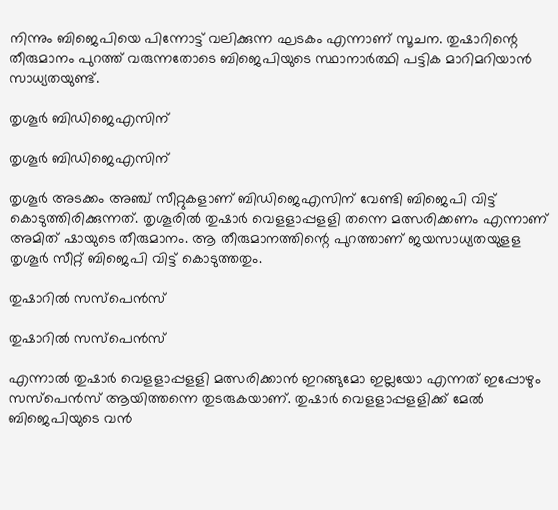നിന്നും ബിജെപിയെ പിന്നോട്ട് വലിക്കുന്ന ഘടകം എന്നാണ് സൂചന. തുഷാറിന്റെ തീരുമാനം പുറത്ത് വരുന്നതോടെ ബിജെപിയുടെ സ്ഥാനാര്‍ത്ഥി പട്ടിക മാറിമറിയാന്‍ സാധ്യതയുണ്ട്.

തൃശൂർ ബിഡിജെഎസിന്

തൃശൂർ ബിഡിജെഎസിന്

തൃശൂര്‍ അടക്കം അഞ്ച് സീറ്റുകളാണ് ബിഡിജെഎസിന് വേണ്ടി ബിജെപി വിട്ട് കൊടുത്തിരിക്കുന്നത്. തൃശൂരില്‍ തുഷാര്‍ വെളളാപ്പളളി തന്നെ മത്സരിക്കണം എന്നാണ് അമിത് ഷായുടെ തീരുമാനം. ആ തീരുമാനത്തിന്റെ പുറത്താണ് ജയസാധ്യതയുളള തൃശൂര്‍ സീറ്റ് ബിജെപി വിട്ട് കൊടുത്തതും.

തുഷാറിൽ സസ്പെൻസ്

തുഷാറിൽ സസ്പെൻസ്

എന്നാല്‍ തുഷാര്‍ വെളളാപ്പളളി മത്സരിക്കാന്‍ ഇറങ്ങുമോ ഇല്ലയോ എന്നത് ഇപ്പോഴും സസ്‌പെന്‍സ് ആയിത്തന്നെ തുടരുകയാണ്. തുഷാര്‍ വെളളാപ്പളളിക്ക് മേല്‍ ബിജെപിയുടെ വന്‍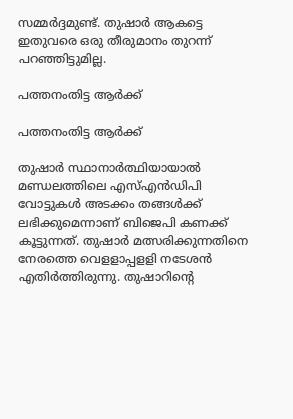സമ്മര്‍ദ്ദമുണ്ട്. തുഷാര്‍ ആകട്ടെ ഇതുവരെ ഒരു തീരുമാനം തുറന്ന് പറഞ്ഞിട്ടുമില്ല.

പത്തനംതിട്ട ആർക്ക്

പത്തനംതിട്ട ആർക്ക്

തുഷാര്‍ സ്ഥാനാര്‍ത്ഥിയായാല്‍ മണ്ഡലത്തിലെ എസ്എന്‍ഡിപി വോട്ടുകള്‍ അടക്കം തങ്ങള്‍ക്ക് ലഭിക്കുമെന്നാണ് ബിജെപി കണക്ക് കൂട്ടുന്നത്. തുഷാര്‍ മത്സരിക്കുന്നതിനെ നേരത്തെ വെളളാപ്പളളി നടേശന്‍ എതിര്‍ത്തിരുന്നു. തുഷാറിന്റെ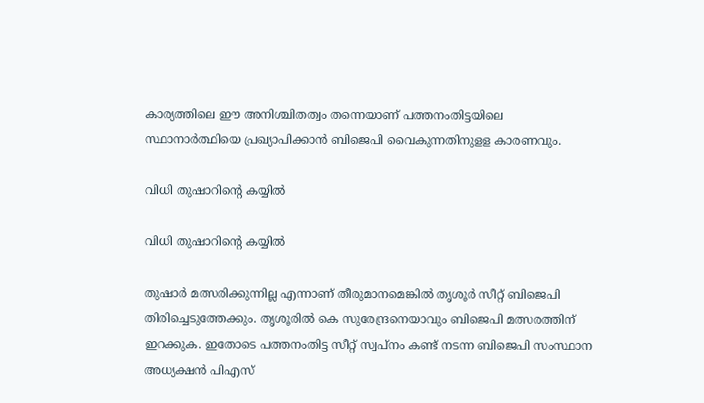കാര്യത്തിലെ ഈ അനിശ്ചിതത്വം തന്നെയാണ് പത്തനംതിട്ടയിലെ സ്ഥാനാര്‍ത്ഥിയെ പ്രഖ്യാപിക്കാന്‍ ബിജെപി വൈകുന്നതിനുളള കാരണവും.

വിധി തുഷാറിന്റെ കയ്യിൽ

വിധി തുഷാറിന്റെ കയ്യിൽ

തുഷാര്‍ മത്സരിക്കുന്നില്ല എന്നാണ് തീരുമാനമെങ്കില്‍ തൃശൂര്‍ സീറ്റ് ബിജെപി തിരിച്ചെടുത്തേക്കും. തൃശൂരില്‍ കെ സുരേന്ദ്രനെയാവും ബിജെപി മത്സരത്തിന് ഇറക്കുക. ഇതോടെ പത്തനംതിട്ട സീറ്റ് സ്വപ്‌നം കണ്ട് നടന്ന ബിജെപി സംസ്ഥാന അധ്യക്ഷന്‍ പിഎസ്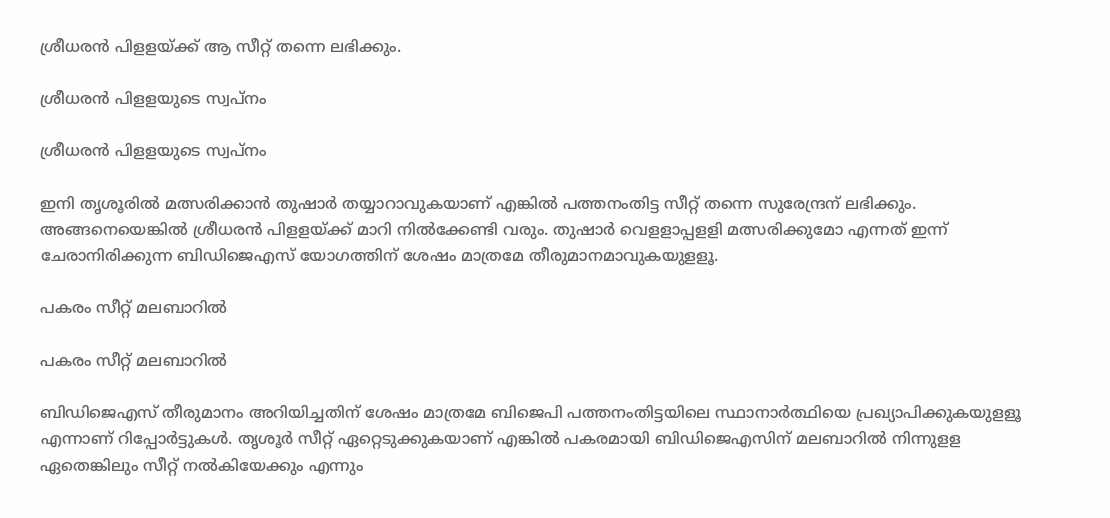ശ്രീധരന്‍ പിളളയ്ക്ക് ആ സീറ്റ് തന്നെ ലഭിക്കും.

ശ്രീധരൻ പിളളയുടെ സ്വപ്നം

ശ്രീധരൻ പിളളയുടെ സ്വപ്നം

ഇനി തൃശൂരില്‍ മത്സരിക്കാന്‍ തുഷാര്‍ തയ്യാറാവുകയാണ് എങ്കില്‍ പത്തനംതിട്ട സീറ്റ് തന്നെ സുരേന്ദ്രന് ലഭിക്കും. അങ്ങനെയെങ്കില്‍ ശ്രീധരന്‍ പിളളയ്ക്ക് മാറി നില്‍ക്കേണ്ടി വരും. തുഷാര്‍ വെളളാപ്പളളി മത്സരിക്കുമോ എന്നത് ഇന്ന് ചേരാനിരിക്കുന്ന ബിഡിജെഎസ് യോഗത്തിന് ശേഷം മാത്രമേ തീരുമാനമാവുകയുളളൂ.

പകരം സീറ്റ് മലബാറിൽ

പകരം സീറ്റ് മലബാറിൽ

ബിഡിജെഎസ് തീരുമാനം അറിയിച്ചതിന് ശേഷം മാത്രമേ ബിജെപി പത്തനംതിട്ടയിലെ സ്ഥാനാര്‍ത്ഥിയെ പ്രഖ്യാപിക്കുകയുളളൂ എന്നാണ് റിപ്പോര്‍ട്ടുകള്‍. തൃശൂര്‍ സീറ്റ് ഏറ്റെടുക്കുകയാണ് എങ്കില്‍ പകരമായി ബിഡിജെഎസിന് മലബാറില്‍ നിന്നുളള ഏതെങ്കിലും സീറ്റ് നല്‍കിയേക്കും എന്നും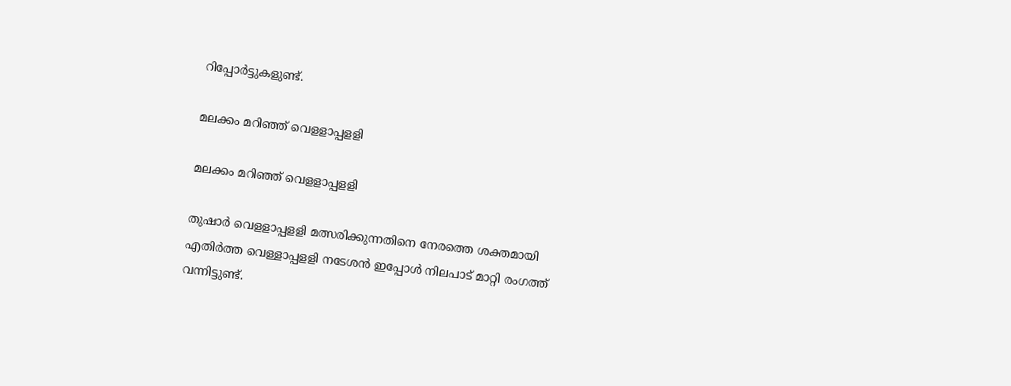റിപ്പോര്‍ട്ടുകളുണ്ട്.

മലക്കം മറിഞ്ഞ് വെളളാപ്പളളി

മലക്കം മറിഞ്ഞ് വെളളാപ്പളളി

തുഷാര്‍ വെളളാപ്പളളി മത്സരിക്കുന്നതിനെ നേരത്തെ ശക്തമായി എതിര്‍ത്ത വെള്ളാപ്പളളി നടേശന്‍ ഇപ്പോള്‍ നിലപാട് മാറ്റി രംഗത്ത് വന്നിട്ടുണ്ട്.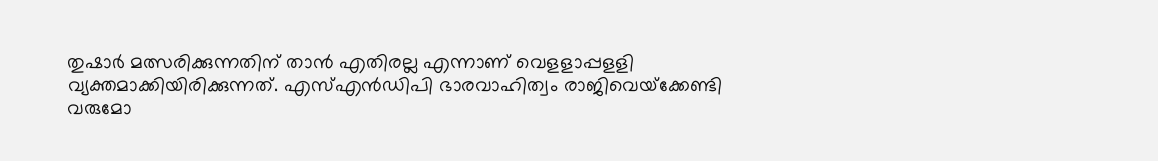തുഷാര്‍ മത്സരിക്കുന്നതിന് താന്‍ എതിരല്ല എന്നാണ് വെളളാപ്പളളി വ്യക്തമാക്കിയിരിക്കുന്നത്. എസ്എന്‍ഡിപി ഭാരവാഹിത്വം രാജിവെയ്‌ക്കേണ്ടി വരുമോ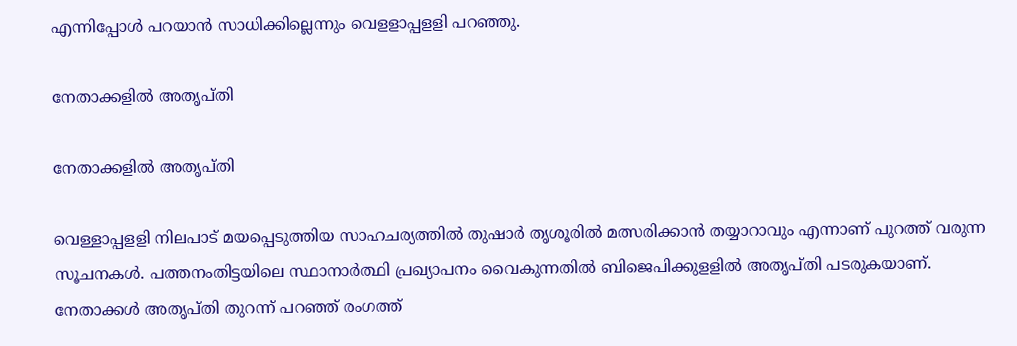എന്നിപ്പോള്‍ പറയാന്‍ സാധിക്കില്ലെന്നും വെളളാപ്പളളി പറഞ്ഞു.

നേതാക്കളിൽ അതൃപ്തി

നേതാക്കളിൽ അതൃപ്തി

വെള്ളാപ്പളളി നിലപാട് മയപ്പെടുത്തിയ സാഹചര്യത്തില്‍ തുഷാര്‍ തൃശൂരില്‍ മത്സരിക്കാന്‍ തയ്യാറാവും എന്നാണ് പുറത്ത് വരുന്ന സൂചനകള്‍. പത്തനംതിട്ടയിലെ സ്ഥാനാര്‍ത്ഥി പ്രഖ്യാപനം വൈകുന്നതില്‍ ബിജെപിക്കുളളില്‍ അതൃപ്തി പടരുകയാണ്. നേതാക്കള്‍ അതൃപ്തി തുറന്ന് പറഞ്ഞ് രംഗത്ത്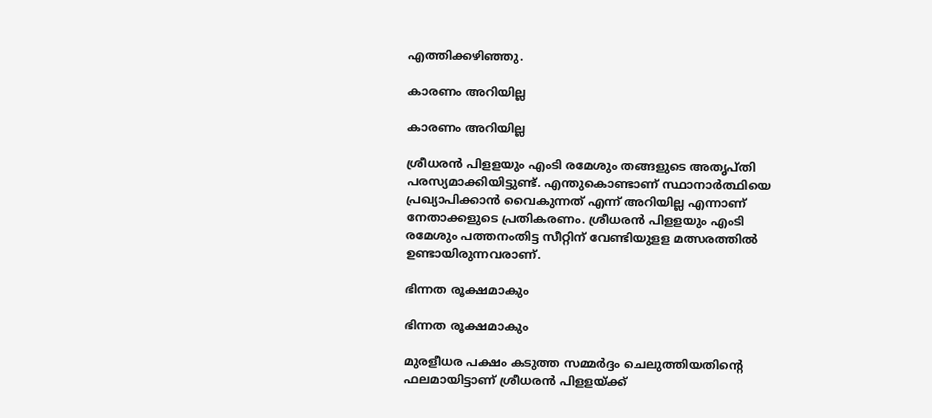എത്തിക്കഴിഞ്ഞു.

കാരണം അറിയില്ല

കാരണം അറിയില്ല

ശ്രീധരന്‍ പിളളയും എംടി രമേശും തങ്ങളുടെ അതൃപ്തി പരസ്യമാക്കിയിട്ടുണ്ട്. എന്തുകൊണ്ടാണ് സ്ഥാനാര്‍ത്ഥിയെ പ്രഖ്യാപിക്കാന്‍ വൈകുന്നത് എന്ന് അറിയില്ല എന്നാണ് നേതാക്കളുടെ പ്രതികരണം. ശ്രീധരന്‍ പിളളയും എംടി രമേശും പത്തനംതിട്ട സീറ്റിന് വേണ്ടിയുളള മത്സരത്തില്‍ ഉണ്ടായിരുന്നവരാണ്.

ഭിന്നത രൂക്ഷമാകും

ഭിന്നത രൂക്ഷമാകും

മുരളീധര പക്ഷം കടുത്ത സമ്മര്‍ദ്ദം ചെലുത്തിയതിന്റെ ഫലമായിട്ടാണ് ശ്രീധരന്‍ പിളളയ്ക്ക്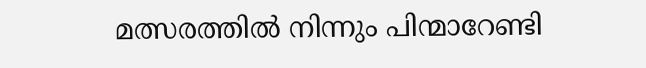മത്സരത്തില്‍ നിന്നും പിന്മാറേണ്ടി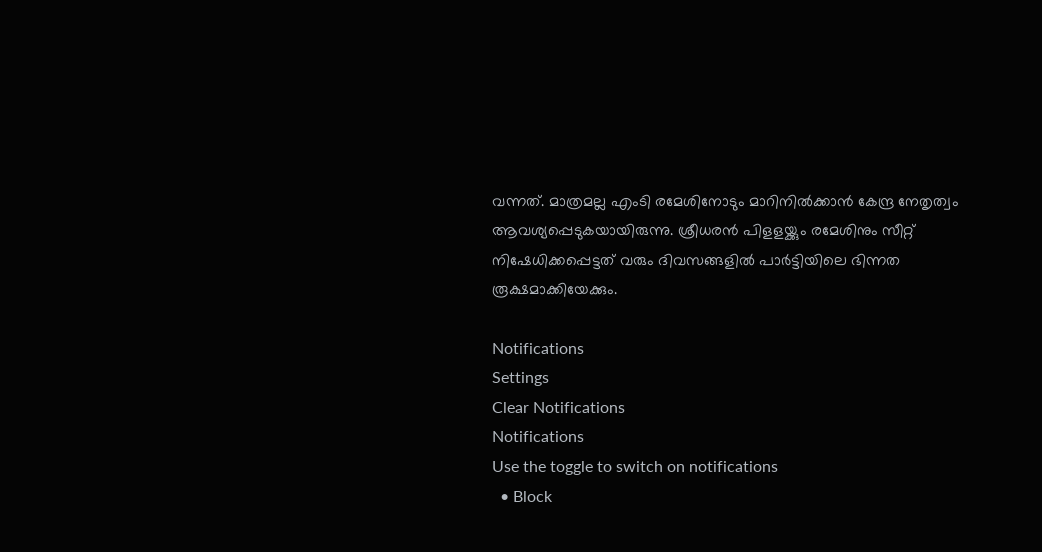വന്നത്. മാത്രമല്ല എംടി രമേശിനോടും മാറിനില്‍ക്കാന്‍ കേന്ദ്ര നേതൃത്വം ആവശ്യപ്പെടുകയായിരുന്നു. ശ്രീധരന്‍ പിളളയ്ക്കും രമേശിനും സീറ്റ് നിഷേധിക്കപ്പെട്ടത് വരും ദിവസങ്ങളില്‍ പാര്‍ട്ടിയിലെ ഭിന്നത രൂക്ഷമാക്കിയേക്കും.

Notifications
Settings
Clear Notifications
Notifications
Use the toggle to switch on notifications
  • Block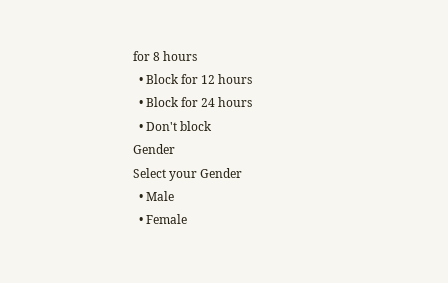for 8 hours
  • Block for 12 hours
  • Block for 24 hours
  • Don't block
Gender
Select your Gender
  • Male
  • Female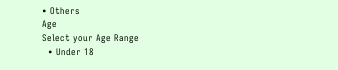• Others
Age
Select your Age Range
  • Under 18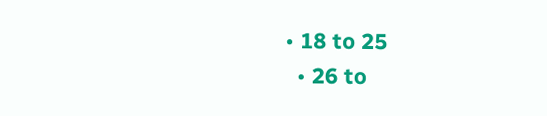• 18 to 25
  • 26 to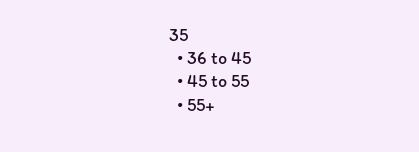35
  • 36 to 45
  • 45 to 55
  • 55+